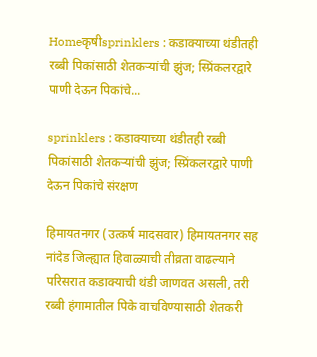Homeकृषीsprinklers : कडाक्याच्या थंडीतही रब्बी पिकांसाठी शेतकऱ्यांची झुंज; स्प्रिंकलरद्वारे पाणी देऊन पिकांचे...

sprinklers : कडाक्याच्या थंडीतही रब्बी पिकांसाठी शेतकऱ्यांची झुंज; स्प्रिंकलरद्वारे पाणी देऊन पिकांचे संरक्षण

हिमायतनगर (उत्कर्ष मादसवार) हिमायतनगर सह नांदेड जिल्ह्यात हिवाळ्याची तीव्रता वाढल्याने परिसरात कडाक्याची थंडी जाणवत असली, तरी रब्बी हंगामातील पिके वाचविण्यासाठी शेतकरी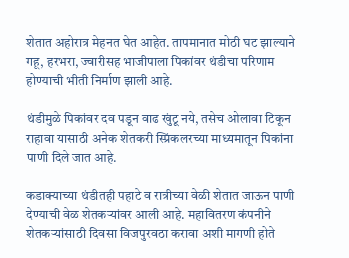शेतात अहोरात्र मेहनत घेत आहेत. तापमानात मोठी घट झाल्याने गहू, हरभरा, ज्वारीसह भाजीपाला पिकांवर थंडीचा परिणाम होण्याची भीती निर्माण झाली आहे.

थंडीमुळे पिकांवर दव पडून वाढ खुंटू नये, तसेच ओलावा टिकून राहावा यासाठी अनेक शेतकरी स्प्रिंकलरच्या माध्यमातून पिकांना पाणी दिले जात आहे.

कडाक्याच्या थंडीतही पहाटे व रात्रीच्या वेळी शेतात जाऊन पाणी देण्याची वेळ शेतकऱ्यांवर आली आहे. महावितरण कंपनीने शेतकऱ्यांसाठी दिवसा विजपुरवठा करावा अशी मागणी होते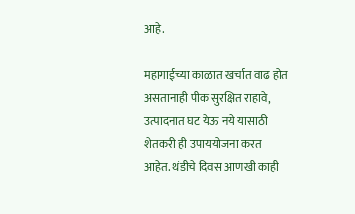आहे.

महागाईच्या काळात खर्चात वाढ होत असतानाही पीक सुरक्षित राहावे, उत्पादनात घट येऊ नये यासाठी शेतकरी ही उपाययोजना करत आहेत. थंडीचे दिवस आणखी काही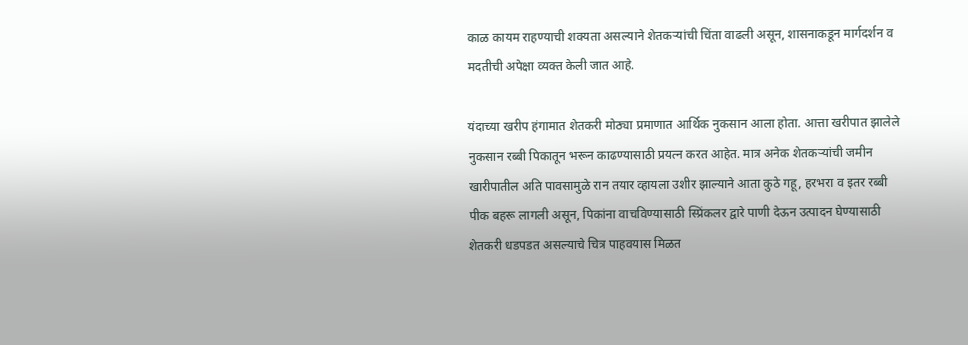काळ कायम राहण्याची शक्यता असल्याने शेतकऱ्यांची चिंता वाढली असून, शासनाकडून मार्गदर्शन व मदतीची अपेक्षा व्यक्त केली जात आहे.

यंदाच्या खरीप हंगामात शेतकरी मोठ्या प्रमाणात आर्थिक नुकसान आला होता. आत्ता खरीपात झालेले नुकसान रब्बी पिकातून भरून काढण्यासाठी प्रयत्न करत आहेत. मात्र अनेक शेतकऱ्यांची जमीन खारीपातील अति पावसामुळे रान तयार व्हायला उशीर झाल्याने आता कुठे गहू, हरभरा व इतर रब्बी पीक बहरू लागली असून, पिकांना वाचविण्यासाठी स्प्रिंकलर द्वारे पाणी देऊन उत्पादन घेण्यासाठी शेतकरी धडपडत असल्याचे चित्र पाहवयास मिळत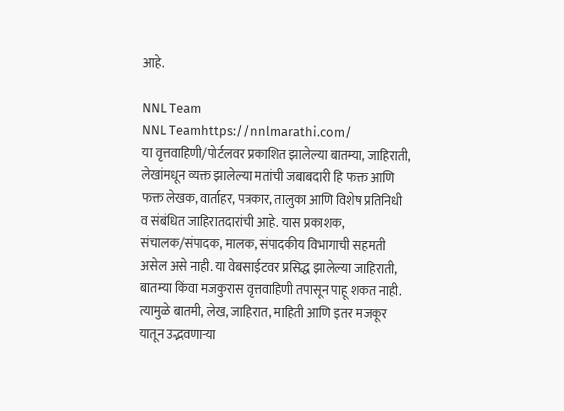आहे.

NNL Team
NNL Teamhttps://nnlmarathi.com/
या वृत्तवाहिणी/पोर्टलवर प्रकाशित झालेल्या बातम्या, जाहिराती, लेखांमधून व्यक्त झालेल्या मतांची जबाबदारी हि फक्त आणि फक्त लेखक, वार्ताहर, पत्रकार, तालुका आणि विशेष प्रतिनिधी व संबंधित जाहिरातदारांची आहे. यास प्रकाशक, संचालक/संपादक, मालक, संपादकीय विभागाची सहमती असेल असे नाही. या वेबसाईटवर प्रसिद्ध झालेल्या जाहिराती, बातम्या किंवा मजकुरास वृत्तवाहिणी तपासून पाहू शकत नाही. त्यामुळे बातमी, लेख, जाहिरात, माहिती आणि इतर मजकूर यातून उद्भवणाऱ्या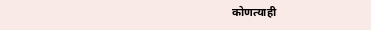कोणत्याही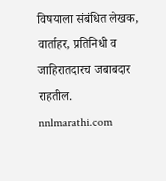विषयाला संबंधित लेखक, वार्ताहर, प्रतिनिधी व जाहिरातदारच जबाबदार राहतील. nnlmarathi.com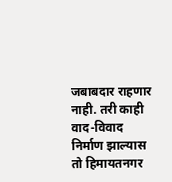जबाबदार राहणार नाही. तरी काही वाद-विवाद निर्माण झाल्यास तो हिमायतनगर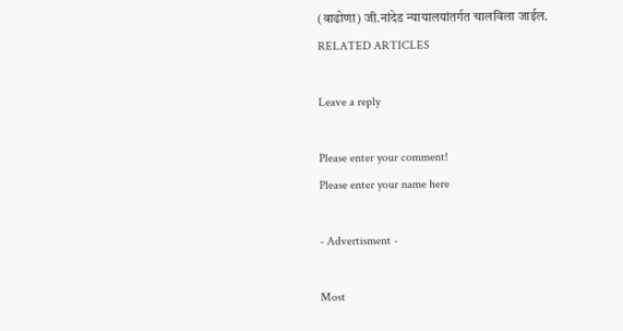(वाढोणा) जी.नांदेड न्यायालयांतर्गत चालविला जाईल.
RELATED ARTICLES

Leave a reply

Please enter your comment!
Please enter your name here

- Advertisment -

Most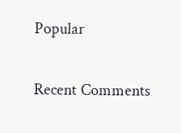Popular

Recent Comments